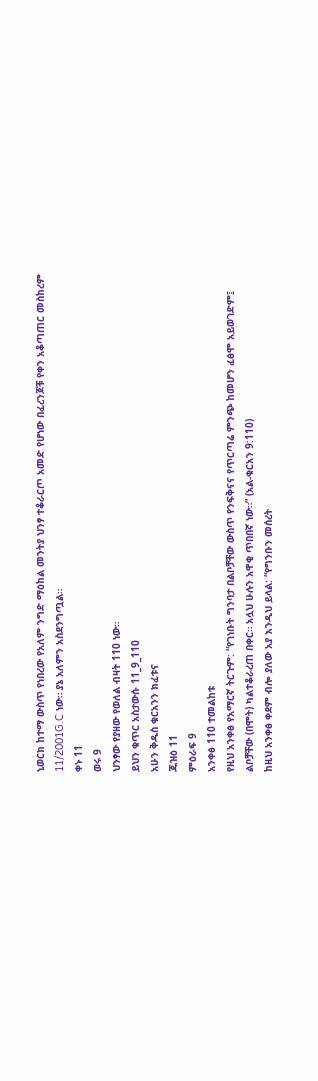ኒወርክ ከተማ ውስጥ የነበረው የአለም ንግድ ማዕከል መንትያ ህንፃ ተቆራርጦ አመድ የሆነው በፈረንጆቹ የቀን አቆጣጠር መስከረም 11/2001G.C ነው። ያኔ አለምን አስደንግጧል።
ቀኑ 11
ወሩ 9
ህንፃው የያዘው የወለል ብዛት 110 ነው።
ይህን ቁጥር አስታውሱ 11_9_110
አሁን ቅዱስ ቁርአንን ክፈቱና
ጁዝዕ 11
ምዕራፍ 9
አንቀፅ 110 ተመልከቱ
የዚህ አንቀፅ የአማርኛ ትርጉም: “የገነቡት ግንባታ በልቦቻቸው ውስጥ የንፍቅናና የጥርጣሬ ምንጭ ከመሆን ፈፅሞ አይወገድም፤ ልቦቻቸው (በሞት) ካልተቆራረጠ በቀር። አሏህ ሁሉን አዋቂ ጥበበኛ ነው።” (አል-ቁርአን 9:110)
ከዚህ አንቀፅ ቀደም ብሎ ያለው አያ እንዲህ ይላል: “የግንቡን መሰረት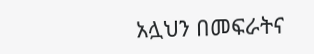አሏህን በመፍራትና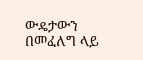ውዴታውን በመፈለግ ላይ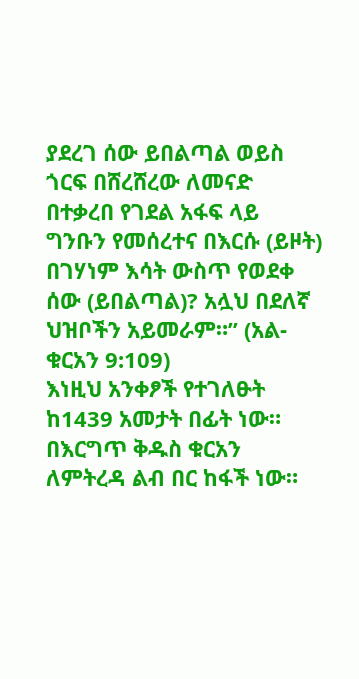ያደረገ ሰው ይበልጣል ወይስ ጎርፍ በሸረሸረው ለመናድ በተቃረበ የገደል አፋፍ ላይ ግንቡን የመሰረተና በእርሱ (ይዞት) በገሃነም እሳት ውስጥ የወደቀ ሰው (ይበልጣል)? አሏህ በደለኛ ህዝቦችን አይመራም።” (አል-ቁርአን 9:109)
እነዚህ አንቀፆች የተገለፁት ከ1439 አመታት በፊት ነው። በእርግጥ ቅዱስ ቁርአን ለምትረዳ ልብ በር ከፋች ነው።